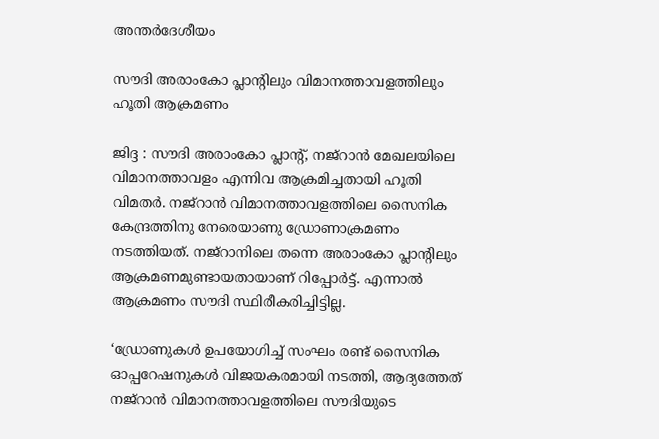അന്തർദേശീയം

സൗദി അരാംകോ പ്ലാന്റിലും വിമാനത്താവളത്തിലും ഹൂതി ആക്രമണം

ജിദ്ദ : സൗദി അരാംകോ പ്ലാന്റ്, നജ്‌റാന്‍ മേഖലയിലെ വിമാനത്താവളം എന്നിവ ആക്രമിച്ചതായി ഹൂതി വിമതര്‍. നജ്‌റാന്‍ വിമാനത്താവളത്തിലെ സൈനിക കേന്ദ്രത്തിനു നേരെയാണു ഡ്രോണാക്രമണം നടത്തിയത്. നജ്‌റാനിലെ തന്നെ അരാംകോ പ്ലാന്റിലും ആക്രമണമുണ്ടായതായാണ് റിപ്പോര്‍ട്ട്. എന്നാല്‍ ആക്രമണം സൗദി സ്ഥിരീകരിച്ചിട്ടില്ല.

‘ഡ്രോണുകള്‍ ഉപയോഗിച്ച് സംഘം രണ്ട് സൈനിക ഓപ്പറേഷനുകള്‍ വിജയകരമായി നടത്തി, ആദ്യത്തേത് നജ്റാന്‍ വിമാനത്താവളത്തിലെ സൗദിയുടെ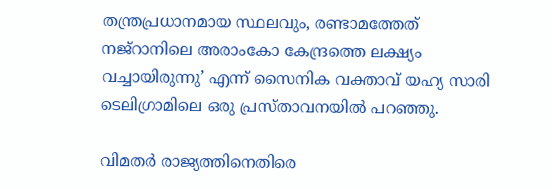തന്ത്രപ്രധാനമായ സ്ഥലവും, രണ്ടാമത്തേത് നജ്റാനിലെ അരാംകോ കേന്ദ്രത്തെ ലക്ഷ്യം വച്ചായിരുന്നു’ എന്ന് സൈനിക വക്താവ് യഹ്യ സാരി ടെലിഗ്രാമിലെ ഒരു പ്രസ്താവനയില്‍ പറഞ്ഞു.

വിമതര്‍ രാജ്യത്തിനെതിരെ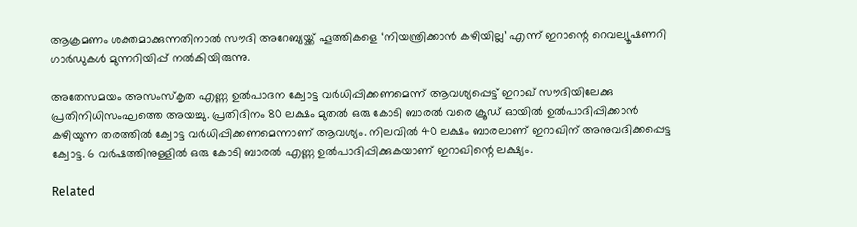ആക്രമണം ശക്തമാക്കുന്നതിനാല്‍ സൗദി അറേബ്യയ്ക്ക് ഹൂത്തികളെ ‘നിയന്ത്രിക്കാന്‍ കഴിയില്ല’ എന്ന് ഇറാന്റെ റെവല്യൂഷണറി ഗാര്‍ഡുകള്‍ മുന്നറിയിപ്പ് നല്‍കിയിരുന്നു.

അതേസമയം അസംസ്‌കൃത എണ്ണ ഉല്‍പാദന ക്വോട്ട വര്‍ധിപ്പിക്കണമെന്ന് ആവശ്യപ്പെട്ട് ഇറാഖ് സൗദിയിലേക്കു പ്രതിനിധിസംഘത്തെ അയച്ചു. പ്രതിദിനം 80 ലക്ഷം മുതല്‍ ഒരു കോടി ബാരല്‍ വരെ ക്രൂഡ് ഓയില്‍ ഉല്‍പാദിപ്പിക്കാന്‍ കഴിയുന്ന തരത്തില്‍ ക്വോട്ട വര്‍ധിപ്പിക്കണമെന്നാണ് ആവശ്യം. നിലവില്‍ 40 ലക്ഷം ബാരലാണ് ഇറാഖിന് അനുവദിക്കപ്പെട്ട ക്വോട്ട. 6 വര്‍ഷത്തിനുള്ളില്‍ ഒരു കോടി ബാരല്‍ എണ്ണ ഉല്‍പാദിപ്പിക്കുകയാണ് ഇറാഖിന്റെ ലക്ഷ്യം.

Related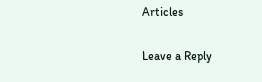Articles

Leave a Reply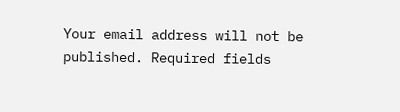Your email address will not be published. Required fields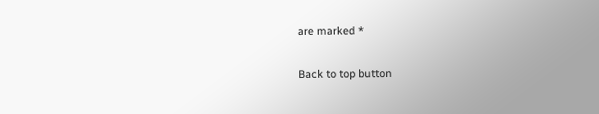are marked *

Back to top button